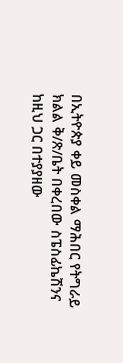በኢትዮጵያ ቀይ መስቀል ማሕበር የትግራይ ክልል ቅ/ጽ/ቤት በቀረበው ስፔስፊኬሽንና ከዚህ ጋር በተያያዘው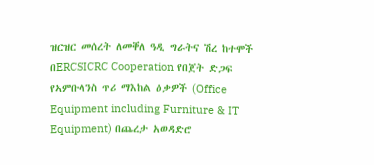ዝርዝር መሰረት ለመቐለ ዓዲ ግራትና ሽረ ከተሞች በERCSICRC Cooperation የበጀት ድጋፍ የኣምቡላንስ ጥሪ ማእከል ዕቃዎች (Office Equipment including Furniture & IT Equipment) በጨረታ አወዳድሮ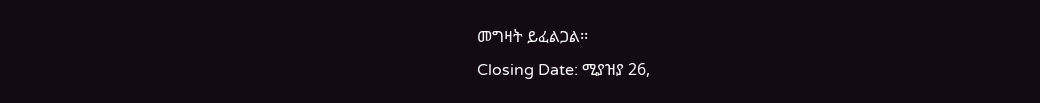መግዛት ይፈልጋል፡፡
Closing Date: ሚያዝያ 26,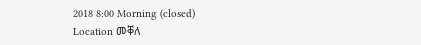2018 8:00 Morning (closed)
Location መቐለ